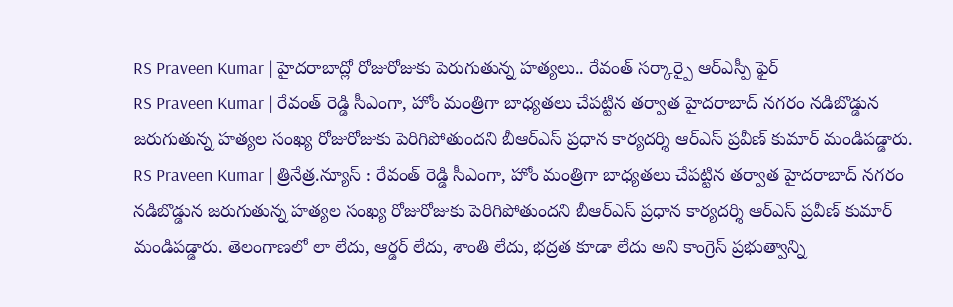RS Praveen Kumar | హైదరాబాద్లో రోజురోజుకు పెరుగుతున్న హత్యలు.. రేవంత్ సర్కార్పై ఆర్ఎస్పీ ఫైర్
RS Praveen Kumar | రేవంత్ రెడ్డి సీఎంగా, హోం మంత్రిగా బాధ్యతలు చేపట్టిన తర్వాత హైదరాబాద్ నగరం నడిబొడ్డున జరుగుతున్న హత్యల సంఖ్య రోజురోజుకు పెరిగిపోతుందని బీఆర్ఎస్ ప్రధాన కార్యదర్శి ఆర్ఎస్ ప్రవీణ్ కుమార్ మండిపడ్డారు.
RS Praveen Kumar | త్రినేత్ర.న్యూస్ : రేవంత్ రెడ్డి సీఎంగా, హోం మంత్రిగా బాధ్యతలు చేపట్టిన తర్వాత హైదరాబాద్ నగరం నడిబొడ్డున జరుగుతున్న హత్యల సంఖ్య రోజురోజుకు పెరిగిపోతుందని బీఆర్ఎస్ ప్రధాన కార్యదర్శి ఆర్ఎస్ ప్రవీణ్ కుమార్ మండిపడ్డారు. తెలంగాణలో లా లేదు, ఆర్డర్ లేదు, శాంతి లేదు, భద్రత కూడా లేదు అని కాంగ్రెస్ ప్రభుత్వాన్ని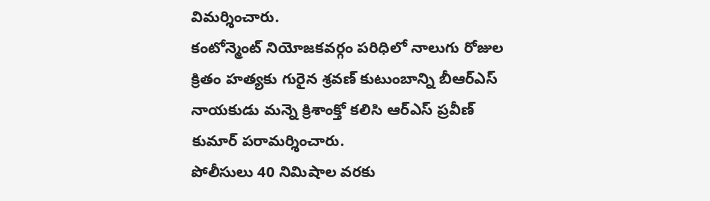విమర్శించారు.
కంటోన్మెంట్ నియోజకవర్గం పరిధిలో నాలుగు రోజుల క్రితం హత్యకు గురైన శ్రవణ్ కుటుంబాన్ని బీఆర్ఎస్ నాయకుడు మన్నె క్రిశాంక్తో కలిసి ఆర్ఎస్ ప్రవీణ్ కుమార్ పరామర్శించారు.
పోలీసులు 40 నిమిషాల వరకు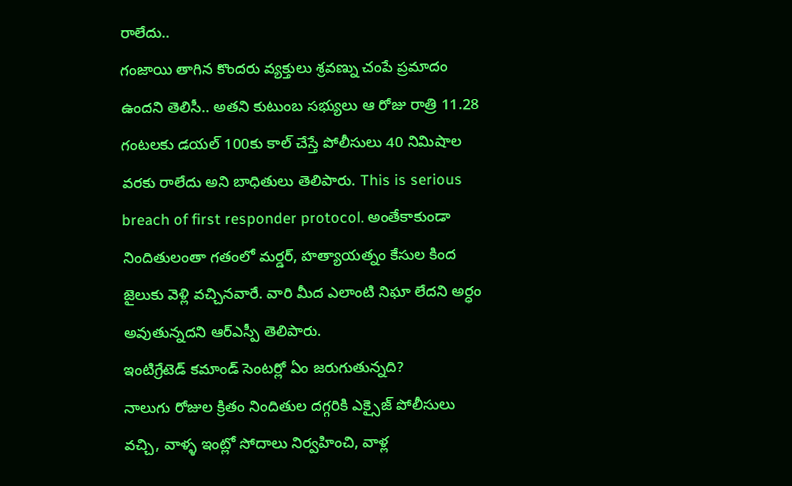రాలేదు..
గంజాయి తాగిన కొందరు వ్యక్తులు శ్రవణ్ను చంపే ప్రమాదం ఉందని తెలిసీ.. అతని కుటుంబ సభ్యులు ఆ రోజు రాత్రి 11.28 గంటలకు డయల్ 100కు కాల్ చేస్తే పోలీసులు 40 నిమిషాల వరకు రాలేదు అని బాధితులు తెలిపారు. This is serious breach of first responder protocol. అంతేకాకుండా నిందితులంతా గతంలో మర్డర్, హత్యాయత్నం కేసుల కింద జైలుకు వెళ్లి వచ్చినవారే. వారి మీద ఎలాంటి నిఘా లేదని అర్ధం అవుతున్నదని ఆర్ఎస్పీ తెలిపారు.
ఇంటిగ్రేటెడ్ కమాండ్ సెంటర్లో ఏం జరుగుతున్నది?
నాలుగు రోజుల క్రితం నిందితుల దగ్గరికి ఎక్సైజ్ పోలీసులు వచ్చి, వాళ్ళ ఇంట్లో సోదాలు నిర్వహించి, వాళ్ల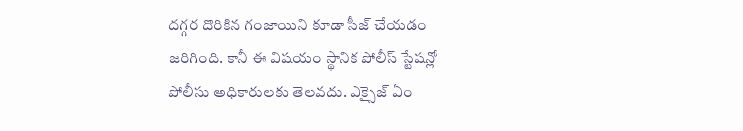దగ్గర దొరికిన గంజాయిని కూడా సీజ్ చేయడం జరిగింది. కానీ ఈ విషయం స్థానిక పోలీస్ స్టేషన్లో పోలీసు అధికారులకు తెలవదు. ఎక్సైజ్ ఏం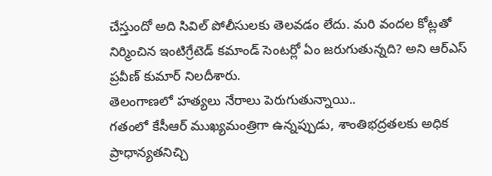చేస్తుందో అది సివిల్ పోలీసులకు తెలవడం లేదు. మరి వందల కోట్లతో నిర్మించిన ఇంటిగ్రేటెడ్ కమాండ్ సెంటర్లో ఏం జరుగుతున్నది? అని ఆర్ఎస్ ప్రవీణ్ కుమార్ నిలదీశారు.
తెలంగాణలో హత్యలు నేరాలు పెరుగుతున్నాయి..
గతంలో కేసీఆర్ ముఖ్యమంత్రిగా ఉన్నప్పుడు, శాంతిభద్రతలకు అధిక ప్రాధాన్యతనిచ్చి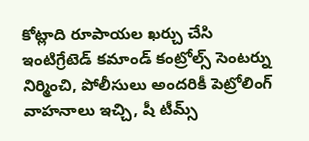కోట్లాది రూపాయల ఖర్చు చేసి ఇంటిగ్రేటెడ్ కమాండ్ కంట్రోల్స్ సెంటర్ను నిర్మించి, పోలీసులు అందరికీ పెట్రోలింగ్ వాహనాలు ఇచ్చి, షీ టీమ్స్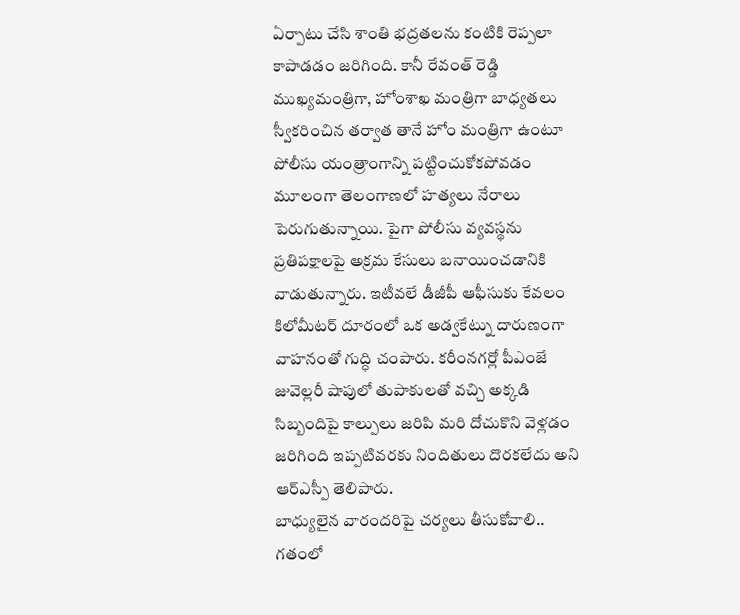ఏర్పాటు చేసి శాంతి భద్రతలను కంటికి రెప్పలా కాపాడడం జరిగింది. కానీ రేవంత్ రెడ్డి ముఖ్యమంత్రిగా, హోంశాఖ మంత్రిగా బాధ్యతలు స్వీకరించిన తర్వాత తానే హోం మంత్రిగా ఉంటూ పోలీసు యంత్రాంగాన్ని పట్టించుకోకపోవడం మూలంగా తెలంగాణలో హత్యలు నేరాలు పెరుగుతున్నాయి. పైగా పోలీసు వ్యవస్థను ప్రతిపక్షాలపై అక్రమ కేసులు బనాయించడానికి వాడుతున్నారు. ఇటీవలే డీజీపీ ఆఫీసుకు కేవలం కిలోమీటర్ దూరంలో ఒక అడ్వకేట్ను దారుణంగా వాహనంతో గుద్ధి చంపారు. కరీంనగర్లో పీఎంజే జువెల్లరీ షాపులో తుపాకులతో వచ్చి అక్కడి సిబ్బందిపై కాల్పులు జరిపి మరి దోచుకొని వెళ్లడం జరిగింది ఇప్పటివరకు నిందితులు దొరకలేదు అని ఆర్ఎస్పీ తెలిపారు.
బాధ్యులైన వారందరిపై చర్యలు తీసుకోవాలి..
గతంలో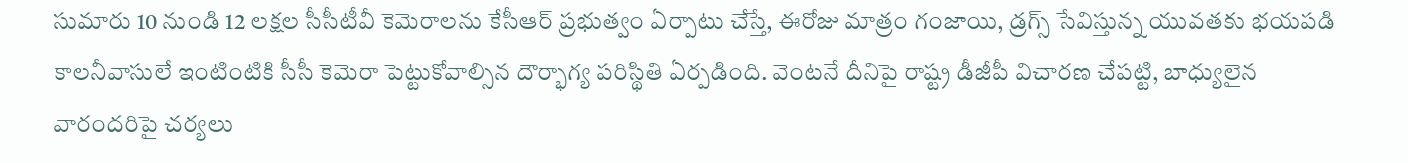సుమారు 10 నుండి 12 లక్షల సీసీటీవీ కెమెరాలను కేసీఆర్ ప్రభుత్వం ఏర్పాటు చేస్తే, ఈరోజు మాత్రం గంజాయి, డ్రగ్స్ సేవిస్తున్న యువతకు భయపడి కాలనీవాసులే ఇంటింటికి సీసీ కెమెరా పెట్టుకోవాల్సిన దౌర్భాగ్య పరిస్థితి ఏర్పడింది. వెంటనే దీనిపై రాష్ట్ర డీజీపీ విచారణ చేపట్టి, బాధ్యులైన వారందరిపై చర్యలు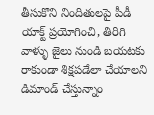తీసుకొని నిందితులపై పీడీ యాక్ట్ ప్రయోగించి, తిరిగి వాళ్ళు జైలు నుండి బయటకు రాకుండా శిక్షపడేలా చేయాలని డిమాండ్ చేస్తున్నాం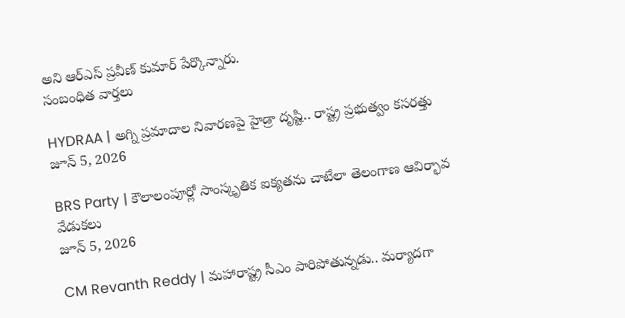అని ఆర్ఎస్ ప్రవీణ్ కుమార్ పేర్కొన్నారు.
సంబంధిత వార్తలు

HYDRAA | అగ్ని ప్రమాదాల నివారణపై హైడ్రా దృష్టి.. రాష్ట్ర ప్రభుత్వం కసరత్తు
జూన్ 5, 2026

BRS Party | కౌలాలంపూర్లో సాంస్కృతిక ఐక్యతను చాటేలా తెలంగాణ ఆవిర్భావ వేడుకలు
జూన్ 5, 2026

CM Revanth Reddy | మహారాష్ట్ర సీఎం పారిపోతున్నడు.. మర్యాదగా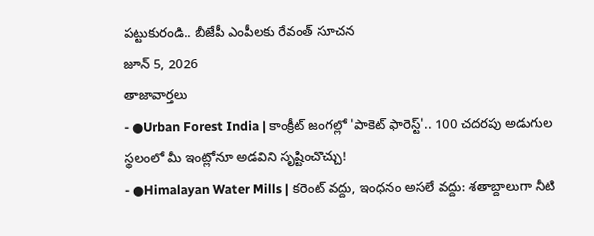పట్టుకురండి.. బీజేపీ ఎంపీలకు రేవంత్ సూచన
జూన్ 5, 2026
తాజావార్తలు
- ●Urban Forest India | కాంక్రీట్ జంగల్లో 'పాకెట్ ఫారెస్ట్'.. 100 చదరపు అడుగుల స్థలంలో మీ ఇంట్లోనూ అడవిని సృష్టించొచ్చు!
- ●Himalayan Water Mills | కరెంట్ వద్దు, ఇంధనం అసలే వద్దు: శతాబ్దాలుగా నీటి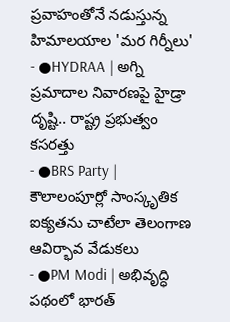ప్రవాహంతోనే నడుస్తున్న హిమాలయాల 'మర గిర్నీలు'
- ●HYDRAA | అగ్ని ప్రమాదాల నివారణపై హైడ్రా దృష్టి.. రాష్ట్ర ప్రభుత్వం కసరత్తు
- ●BRS Party | కౌలాలంపూర్లో సాంస్కృతిక ఐక్యతను చాటేలా తెలంగాణ ఆవిర్భావ వేడుకలు
- ●PM Modi | అభివృద్ధి పథంలో భారత్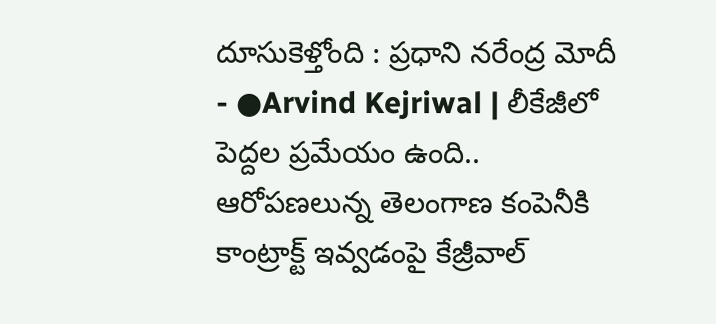దూసుకెళ్తోంది : ప్రధాని నరేంద్ర మోదీ
- ●Arvind Kejriwal | లీకేజీలో పెద్దల ప్రమేయం ఉంది.. ఆరోపణలున్న తెలంగాణ కంపెనీకి కాంట్రాక్ట్ ఇవ్వడంపై కేజ్రీవాల్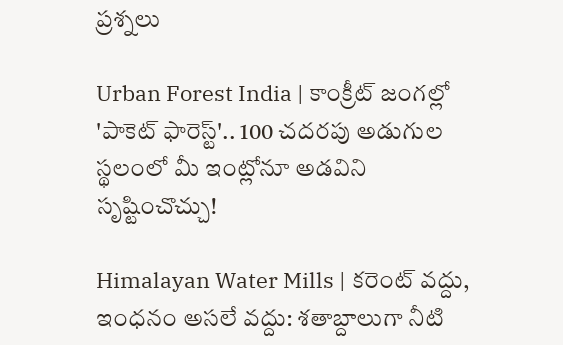ప్రశ్నలు

Urban Forest India | కాంక్రీట్ జంగల్లో 'పాకెట్ ఫారెస్ట్'.. 100 చదరపు అడుగుల స్థలంలో మీ ఇంట్లోనూ అడవిని సృష్టించొచ్చు!

Himalayan Water Mills | కరెంట్ వద్దు, ఇంధనం అసలే వద్దు: శతాబ్దాలుగా నీటి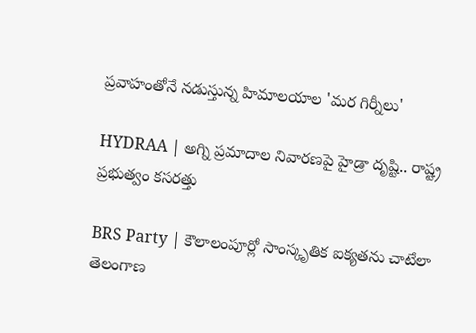ప్రవాహంతోనే నడుస్తున్న హిమాలయాల 'మర గిర్నీలు'

HYDRAA | అగ్ని ప్రమాదాల నివారణపై హైడ్రా దృష్టి.. రాష్ట్ర ప్రభుత్వం కసరత్తు

BRS Party | కౌలాలంపూర్లో సాంస్కృతిక ఐక్యతను చాటేలా తెలంగాణ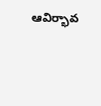ఆవిర్భావ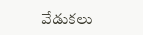వేడుకలు